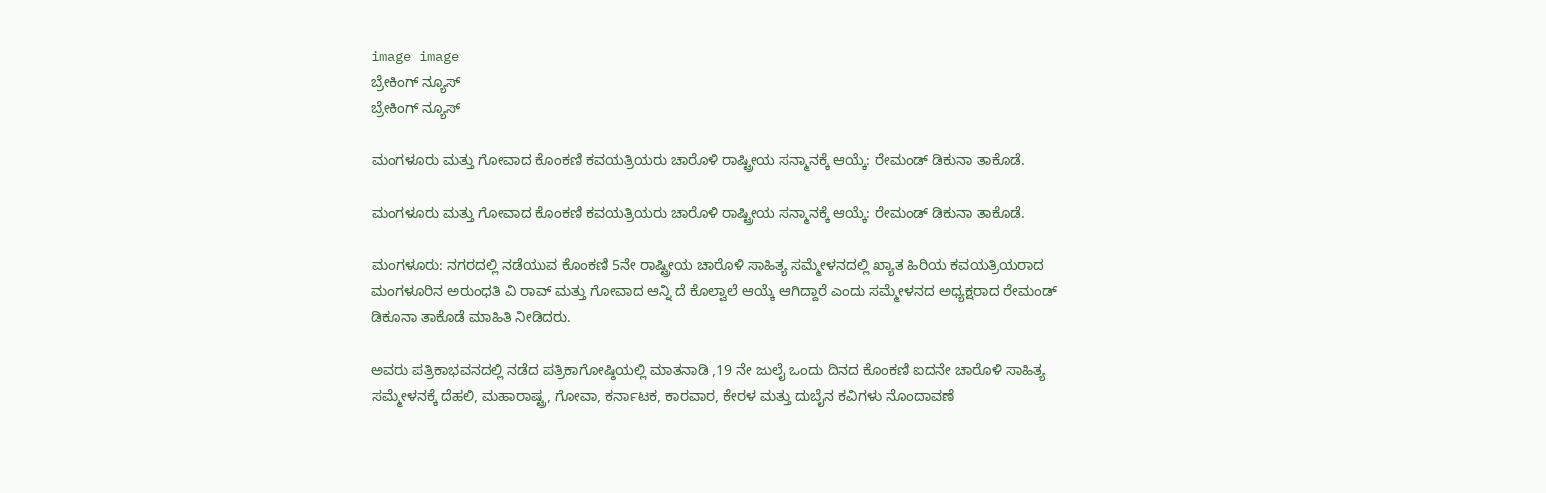image image
ಬ್ರೇಕಿಂಗ್ ನ್ಯೂಸ್
ಬ್ರೇಕಿಂಗ್ ನ್ಯೂಸ್

ಮಂಗಳೂರು ಮತ್ತು ಗೋವಾದ ಕೊಂಕಣಿ ಕವಯತ್ರಿಯರು ಚಾರೊಳಿ ರಾಷ್ಟ್ರೀಯ ಸನ್ಮಾನಕ್ಕೆ ಆಯ್ಕೆ: ರೇಮಂಡ್ ಡಿಕುನಾ ತಾಕೊಡೆ.

ಮಂಗಳೂರು ಮತ್ತು ಗೋವಾದ ಕೊಂಕಣಿ ಕವಯತ್ರಿಯರು ಚಾರೊಳಿ ರಾಷ್ಟ್ರೀಯ ಸನ್ಮಾನಕ್ಕೆ ಆಯ್ಕೆ: ರೇಮಂಡ್ ಡಿಕುನಾ ತಾಕೊಡೆ.

ಮಂಗಳೂರು: ನಗರದಲ್ಲಿ ನಡೆಯುವ ಕೊಂಕಣಿ 5ನೇ ರಾಷ್ಟ್ರೀಯ ಚಾರೊಳಿ ಸಾಹಿತ್ಯ ಸಮ್ಮೇಳನದಲ್ಲಿ ಖ್ಯಾತ ಹಿರಿಯ ಕವಯತ್ರಿಯರಾದ ಮಂಗಳೂರಿನ ಅರುಂಧತಿ ವಿ ರಾವ್ ಮತ್ತು ಗೋವಾದ ಆನ್ನಿ ದೆ ಕೊಲ್ವಾಲೆ ಆಯ್ಕೆ ಆಗಿದ್ದಾರೆ ಎಂದು ಸಮ್ಮೇಳನದ ಅಧ್ಯಕ್ಷರಾದ ರೇಮಂಡ್ ಡಿಕೂನಾ ತಾಕೊಡೆ ಮಾಹಿತಿ ನೀಡಿದರು.

ಅವರು ಪತ್ರಿಕಾಭವನದಲ್ಲಿ ನಡೆದ ಪತ್ರಿಕಾಗೋಷ್ಠಿಯಲ್ಲಿ ಮಾತನಾಡಿ ,19 ನೇ ಜುಲೈ ಒಂದು ದಿನದ ಕೊಂಕಣಿ ಐದನೇ ಚಾರೊಳಿ ಸಾಹಿತ್ಯ ಸಮ್ಮೇಳನಕ್ಕೆ ದೆಹಲಿ, ಮಹಾರಾಷ್ಟ್ರ, ಗೋವಾ, ಕರ್ನಾಟಕ, ಕಾರವಾರ, ಕೇರಳ ಮತ್ತು ದುಬೈನ ಕವಿಗಳು ನೊಂದಾವಣೆ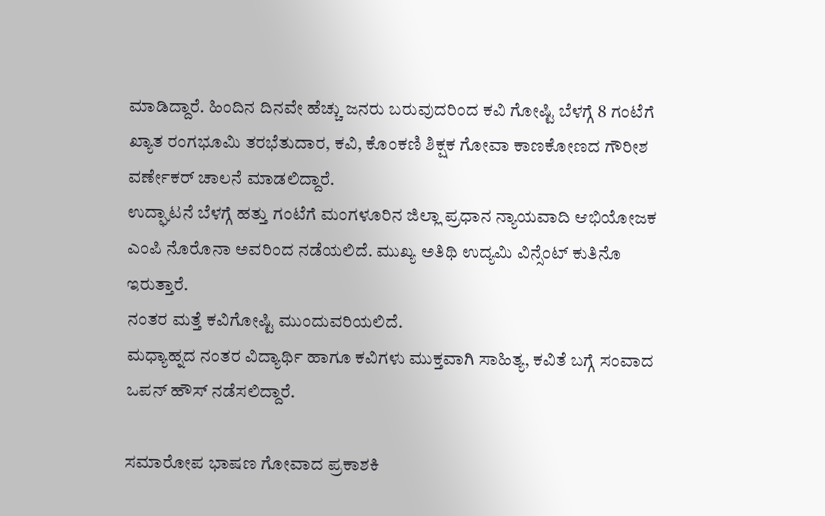ಮಾಡಿದ್ದಾರೆ. ಹಿಂದಿನ ದಿನವೇ ಹೆಚ್ಚು ಜನರು ಬರುವುದರಿಂದ ಕವಿ ಗೋಷ್ಟಿ ಬೆಳಗ್ಗೆ 8 ಗಂಟೆಗೆ ಖ್ಯಾತ ರಂಗಭೂಮಿ ತರಭೆತುದಾರ, ಕವಿ, ಕೊಂಕಣಿ ಶಿಕ್ಷಕ ಗೋವಾ ಕಾಣಕೋಣದ ಗೌರೀಶ ವರ್ಣೇಕರ್ ಚಾಲನೆ ಮಾಡಲಿದ್ದಾರೆ.
ಉದ್ಘಾಟನೆ ಬೆಳಗ್ಗೆ ಹತ್ತು ಗಂಟೆಗೆ ಮಂಗಳೂರಿನ ಜಿಲ್ಲಾ ಪ್ರಧಾನ ನ್ಯಾಯವಾದಿ ಆಭಿಯೋಜಕ ಎಂಪಿ ನೊರೊನಾ ಅವರಿಂದ ನಡೆಯಲಿದೆ. ಮುಖ್ಯ ಅತಿಥಿ ಉದ್ಯಮಿ ವಿನ್ಸೆಂಟ್ ಕುತಿನೊ ಇರುತ್ತಾರೆ.
ನಂತರ ಮತ್ತೆ ಕವಿಗೋಷ್ಟಿ ಮುಂದುವರಿಯಲಿದೆ.
ಮಧ್ಯಾಹ್ನದ ನಂತರ ವಿದ್ಯಾರ್ಥಿ ಹಾಗೂ ಕವಿಗಳು ಮುಕ್ತವಾಗಿ ಸಾಹಿತ್ಯ, ಕವಿತೆ ಬಗ್ಗೆ ಸಂವಾದ ಒಪನ್ ಹೌಸ್ ನಡೆಸಲಿದ್ದಾರೆ.

ಸಮಾರೋಪ ಭಾಷಣ ಗೋವಾದ ಪ್ರಕಾಶಕಿ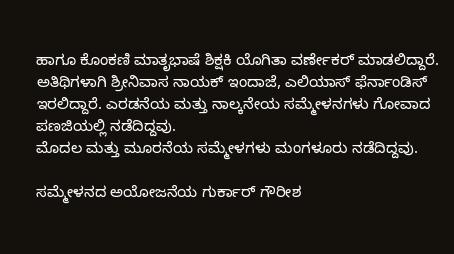ಹಾಗೂ ಕೊಂಕಣಿ ಮಾತೃಭಾಷೆ ಶಿಕ್ಷಕಿ ಯೊಗಿತಾ ವರ್ಣೇಕರ್ ಮಾಡಲಿದ್ದಾರೆ.
ಅತಿಥಿಗಳಾಗಿ ಶ್ರೀನಿವಾಸ ನಾಯಕ್ ಇಂದಾಜೆ, ಎಲಿಯಾಸ್ ಫೆರ್ನಾಂಡಿಸ್ ಇರಲಿದ್ದಾರೆ. ಎರಡನೆಯ ಮತ್ತು ನಾಲ್ಕನೇಯ ಸಮ್ಮೇಳನಗಳು ಗೋವಾದ ಪಣಜಿಯಲ್ಲಿ ನಡೆದಿದ್ದವು.
ಮೊದಲ ಮತ್ತು ಮೂರನೆಯ ಸಮ್ಮೇಳಗಳು ಮಂಗಳೂರು ನಡೆದಿದ್ದವು.

ಸಮ್ಮೇಳನದ ಅಯೋಜನೆಯ ಗುರ್ಕಾರ್ ಗೌರೀಶ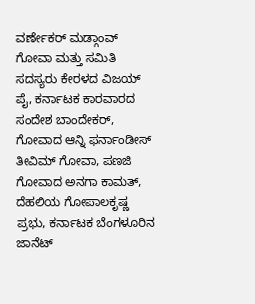ವರ್ಣೇಕರ್ ಮಡ್ಗಾಂವ್ ಗೋವಾ ಮತ್ತು ಸಮಿತಿ ಸದಸ್ಯರು ಕೇರಳದ ವಿಜಯ್ ಪೈ, ಕರ್ನಾಟಕ ಕಾರವಾರದ ಸಂದೇಶ ಬಾಂದೇಕರ್, ಗೋವಾದ ಆನ್ನಿ ಫರ್ನಾಂಡೀಸ್ ತೀವಿಮ್ ಗೋವಾ, ಪಣಜಿ ಗೋವಾದ ಅನಗಾ ಕಾಮತ್, ದೆಹಲಿಯ ಗೋಪಾಲಕೃಷ್ಣ ಪ್ರಭು, ಕರ್ನಾಟಕ ಬೆಂಗಳೂರಿನ ಜಾನೆಟ್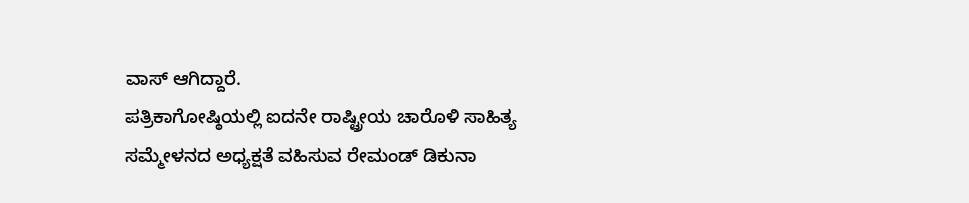ವಾಸ್ ಆಗಿದ್ದಾರೆ.
ಪತ್ರಿಕಾಗೋಷ್ಠಿಯಲ್ಲಿ ಐದನೇ ರಾಷ್ಟ್ರೀಯ ಚಾರೊಳಿ ಸಾಹಿತ್ಯ ಸಮ್ಮೇಳನದ ಅಧ್ಯಕ್ಷತೆ ವಹಿಸುವ ರೇಮಂಡ್ ಡಿಕುನಾ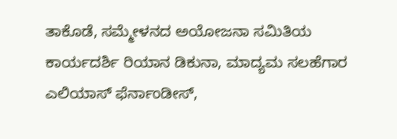ತಾಕೊಡೆ, ಸಮ್ಮೇಳನದ ಅಯೋಜನಾ ಸಮಿತಿಯ ಕಾರ್ಯದರ್ಶಿ ರಿಯಾನ ಡಿಕುನಾ, ಮಾದ್ಯಮ ಸಲಹೆಗಾರ ಎಲಿಯಾಸ್ ಫೆರ್ನಾಂಡೀಸ್,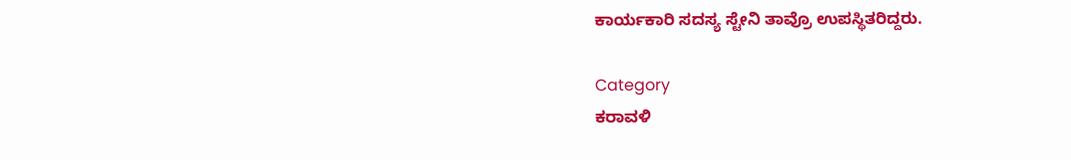ಕಾರ್ಯಕಾರಿ ಸದಸ್ಯ ಸ್ಟೇನಿ ತಾವ್ರೊ ಉಪಸ್ಥಿತರಿದ್ದರು.

Category
ಕರಾವಳಿ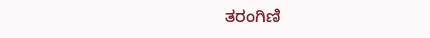ತರಂಗಿಣಿ